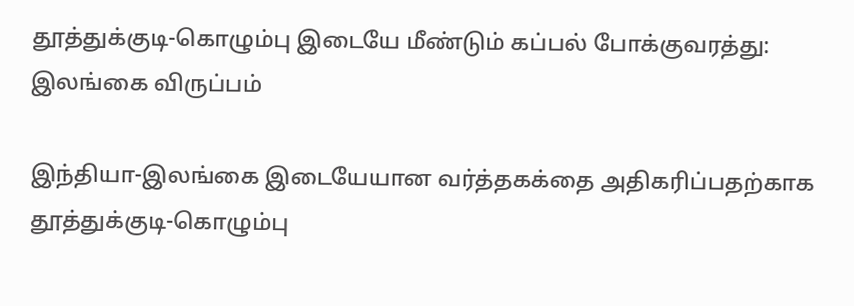தூத்துக்குடி-கொழும்பு இடையே மீண்டும் கப்பல் போக்குவரத்து: இலங்கை விருப்பம்

இந்தியா-இலங்கை இடையேயான வர்த்தகக்தை அதிகரிப்பதற்காக தூத்துக்குடி-கொழும்பு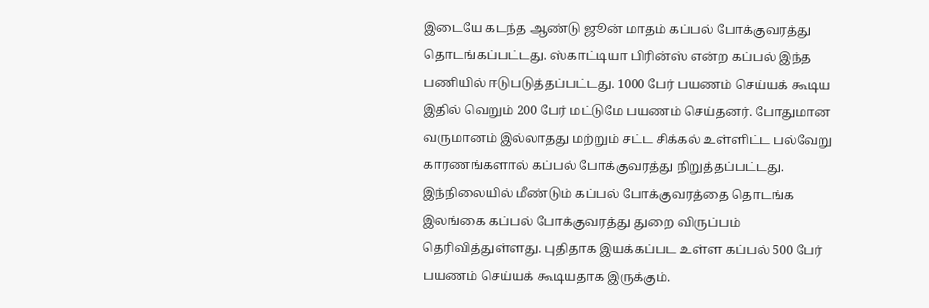இடையே கடந்த ஆண்டு ஜூன் மாதம் கப்பல் போக்குவரத்து தொடங்கப்பட்டது. ஸ்காட்டியா பிரின்ஸ் என்ற கப்பல் இந்த பணியில் ஈடுபடுத்தப்பட்டது. 1000 பேர் பயணம் செய்யக் கூடிய இதில் வெறும் 200 பேர் மட்டுமே பயணம் செய்தனர். போதுமான வருமானம் இல்லாதது மற்றும் சட்ட சிக்கல் உள்ளிட்ட பல்வேறு காரணங்களால் கப்பல் போக்குவரத்து நிறுத்தப்பட்டது.
இந்நிலையில் மீண்டும் கப்பல் போக்குவரத்தை தொடங்க இலங்கை கப்பல் போக்குவரத்து துறை விருப்பம் தெரிவித்துள்ளது. புதிதாக இயக்கப்பட உள்ள கப்பல் 500 பேர் பயணம் செய்யக் கூடியதாக இருக்கும்.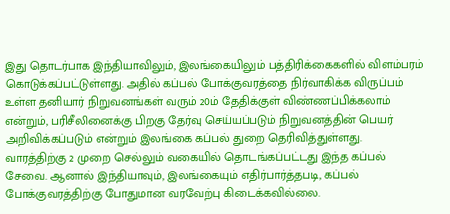இது தொடர்பாக இந்தியாவிலும், இலங்கையிலும் பத்திரிக்கைகளில் விளம்பரம் கொடுக்கப்பட்டுள்ளது. அதில் கப்பல் போக்குவரத்தை நிர்வாகிக்க விருப்பம் உள்ள தனியார் நிறுவனங்கள் வரும் 20ம் தேதிக்குள் விண்ணப்பிக்கலாம் என்றும், பரிசீலினைக்கு பிறகு தேர்வு செய்யப்படும் நிறுவனத்தின் பெயர் அறிவிக்கப்படும் என்றும் இலங்கை கப்பல் துறை தெரிவித்துள்ளது.
வாரத்திற்கு 2 முறை செல்லும் வகையில் தொடங்கப்பட்டது இந்த கப்பல் சேவை. ஆனால் இந்தியாவும், இலங்கையும் எதிர்பார்த்தபடி, கப்பல் போக்குவரத்திற்கு போதுமான வரவேற்பு கிடைக்கவில்லை.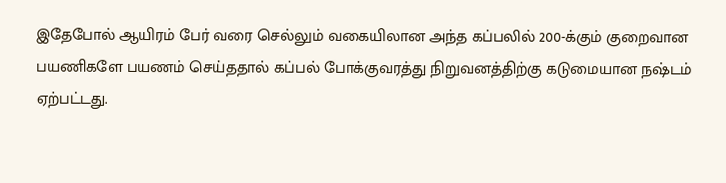இதேபோல் ஆயிரம் பேர் வரை செல்லும் வகையிலான அந்த கப்பலில் 200-க்கும் குறைவான பயணிகளே பயணம் செய்ததால் கப்பல் போக்குவரத்து நிறுவனத்திற்கு கடுமையான நஷ்டம் ஏற்பட்டது.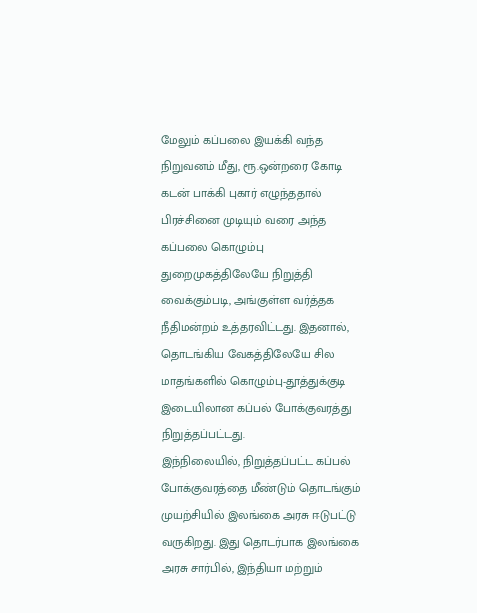மேலும் கப்பலை இயக்கி வந்த நிறுவனம் மீது, ரூ.ஒன்றரை கோடி கடன் பாக்கி புகார் எழுந்ததால் பிரச்சினை முடியும் வரை அந்த கப்பலை கொழும்பு துறைமுகத்திலேயே நிறுத்தி வைக்கும்படி, அங்குள்ள வர்த்தக நீதிமன்றம் உத்தரவிட்டது. இதனால், தொடங்கிய வேகத்திலேயே சில மாதங்களில் கொழும்பு-தூத்துக்குடி இடையிலான கப்பல் போக்குவரத்து நிறுத்தப்பட்டது.
இந்நிலையில், நிறுத்தப்பட்ட கப்பல் போக்குவரத்தை மீண்டும் தொடங்கும் முயற்சியில் இலங்கை அரசு ஈடுபட்டு வருகிறது. இது தொடர்பாக இலங்கை அரசு சார்பில், இந்தியா மற்றும்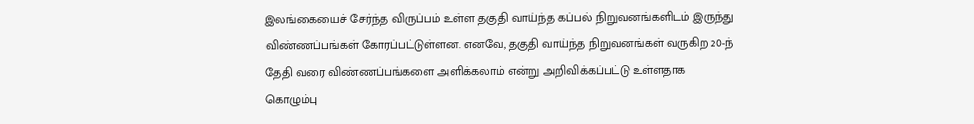இலங்கையைச் சேர்ந்த விருப்பம் உள்ள தகுதி வாய்ந்த கப்பல் நிறுவனங்களிடம் இருந்து விண்ணப்பங்கள் கோரப்பட்டுள்ளன. எனவே, தகுதி வாய்ந்த நிறுவனங்கள் வருகிற 20-ந் தேதி வரை விண்ணப்பங்களை அளிக்கலாம் என்று அறிவிக்கப்பட்டு உள்ளதாக கொழும்பு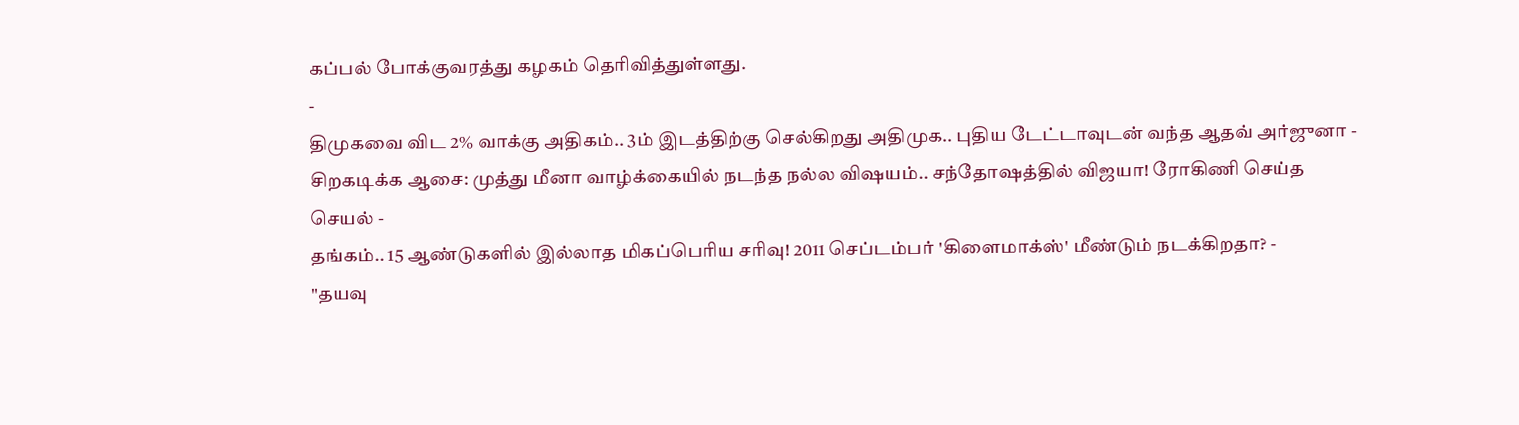கப்பல் போக்குவரத்து கழகம் தெரிவித்துள்ளது.
-
திமுகவை விட 2% வாக்கு அதிகம்.. 3ம் இடத்திற்கு செல்கிறது அதிமுக.. புதிய டேட்டாவுடன் வந்த ஆதவ் அர்ஜுனா -
சிறகடிக்க ஆசை: முத்து மீனா வாழ்க்கையில் நடந்த நல்ல விஷயம்.. சந்தோஷத்தில் விஜயா! ரோகிணி செய்த செயல் -
தங்கம்.. 15 ஆண்டுகளில் இல்லாத மிகப்பெரிய சரிவு! 2011 செப்டம்பர் 'கிளைமாக்ஸ்' மீண்டும் நடக்கிறதா? -
"தயவு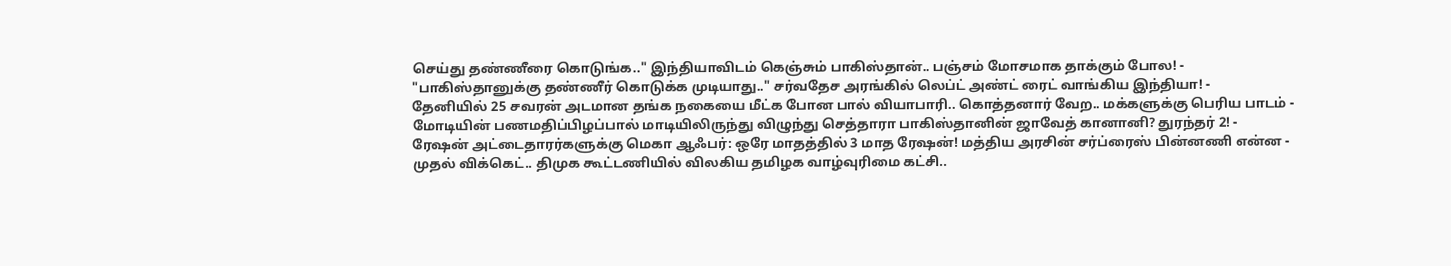செய்து தண்ணீரை கொடுங்க.." இந்தியாவிடம் கெஞ்சும் பாகிஸ்தான்.. பஞ்சம் மோசமாக தாக்கும் போல! -
"பாகிஸ்தானுக்கு தண்ணீர் கொடுக்க முடியாது.." சர்வதேச அரங்கில் லெப்ட் அண்ட் ரைட் வாங்கிய இந்தியா! -
தேனியில் 25 சவரன் அடமான தங்க நகையை மீட்க போன பால் வியாபாரி.. கொத்தனார் வேற.. மக்களுக்கு பெரிய பாடம் -
மோடியின் பணமதிப்பிழப்பால் மாடியிலிருந்து விழுந்து செத்தாரா பாகிஸ்தானின் ஜாவேத் கானானி? துரந்தர் 2! -
ரேஷன் அட்டைதாரர்களுக்கு மெகா ஆஃபர்: ஒரே மாதத்தில் 3 மாத ரேஷன்! மத்திய அரசின் சர்ப்ரைஸ் பின்னணி என்ன -
முதல் விக்கெட்.. திமுக கூட்டணியில் விலகிய தமிழக வாழ்வுரிமை கட்சி..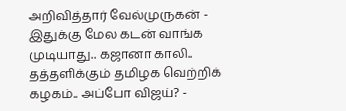அறிவித்தார் வேல்முருகன் -
இதுக்கு மேல கடன் வாங்க முடியாது.. கஜானா காலி.. தத்தளிக்கும் தமிழக வெற்றிக் கழகம்.. அப்போ விஜய்? -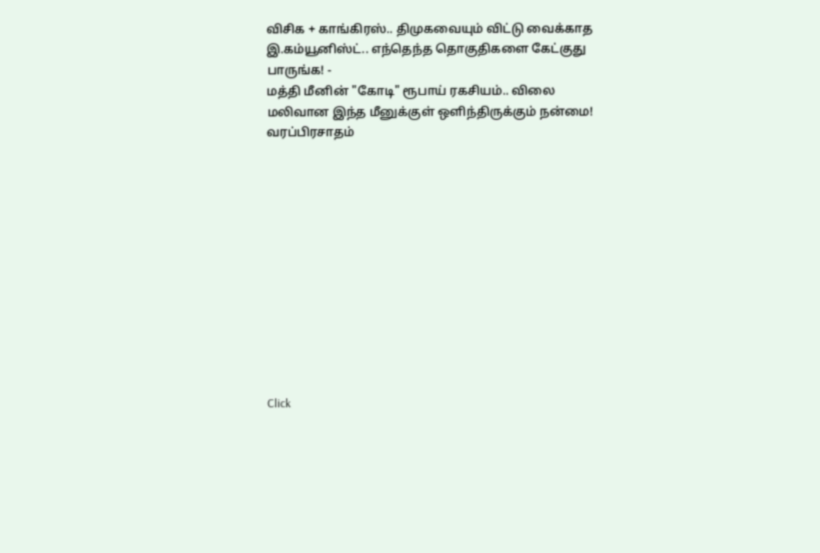விசிக + காங்கிரஸ்.. திமுகவையும் விட்டு வைக்காத இ.கம்யூனிஸ்ட்.. எந்தெந்த தொகுதிகளை கேட்குது பாருங்க! -
மத்தி மீனின் "கோடி" ரூபாய் ரகசியம்.. விலை மலிவான இந்த மீனுக்குள் ஒளிந்திருக்கும் நன்மை! வரப்பிரசாதம்












Click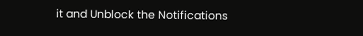it and Unblock the Notifications